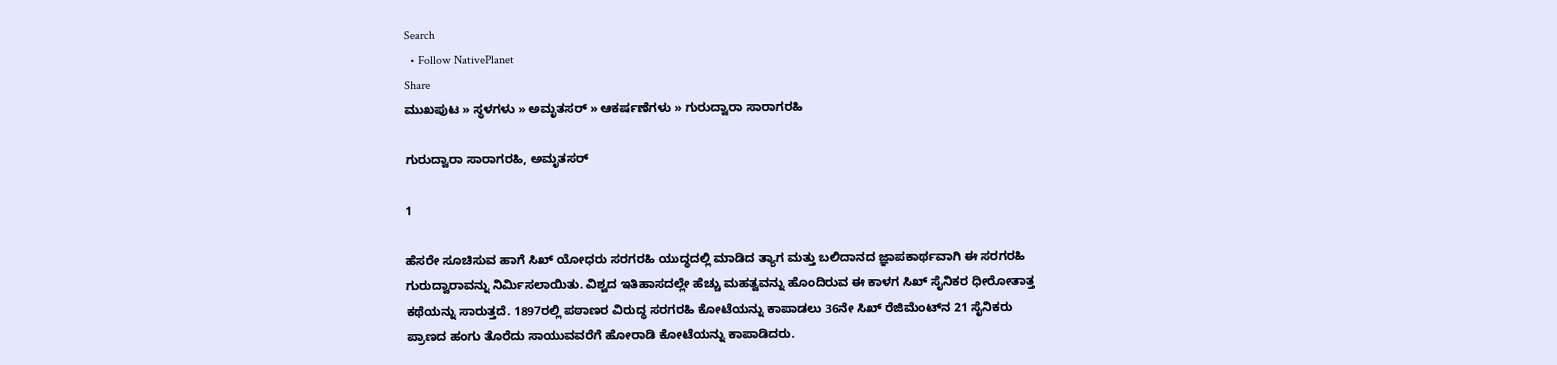Search
  • Follow NativePlanet
Share
ಮುಖಪುಟ » ಸ್ಥಳಗಳು » ಅಮೃತಸರ್ » ಆಕರ್ಷಣೆಗಳು » ಗುರುದ್ವಾರಾ ಸಾರಾಗರಹಿ

ಗುರುದ್ವಾರಾ ಸಾರಾಗರಹಿ, ಅಮೃತಸರ್

1

ಹೆಸರೇ ಸೂಚಿಸುವ ಹಾಗೆ ಸಿಖ್ ಯೋಧರು ಸರಗರಹಿ ಯುದ್ಧದಲ್ಲಿ ಮಾಡಿದ ತ್ಯಾಗ ಮತ್ತು ಬಲಿದಾನದ ಜ್ಞಾಪಕಾರ್ಥವಾಗಿ ಈ ಸರಗರಹಿ ಗುರುದ್ವಾರಾವನ್ನು ನಿರ್ಮಿಸಲಾಯಿತು. ವಿಶ್ವದ ಇತಿಹಾಸದಲ್ಲೇ ಹೆಚ್ಚು ಮಹತ್ವವನ್ನು ಹೊಂದಿರುವ ಈ ಕಾಳಗ ಸಿಖ್ ಸೈನಿಕರ ಧೀರೋತಾತ್ತ ಕಥೆಯನ್ನು ಸಾರುತ್ತದೆ. 1897ರಲ್ಲಿ ಪಠಾಣರ ವಿರುದ್ಧ ಸರಗರಹಿ ಕೋಟೆಯನ್ನು ಕಾಪಾಡಲು 36ನೇ ಸಿಖ್ ರೆಜಿಮೆಂಟ್‌ನ 21 ಸೈನಿಕರು ಪ್ರಾಣದ ಹಂಗು ತೊರೆದು ಸಾಯುವವರೆಗೆ ಹೋರಾಡಿ ಕೋಟೆಯನ್ನು ಕಾಪಾಡಿದರು.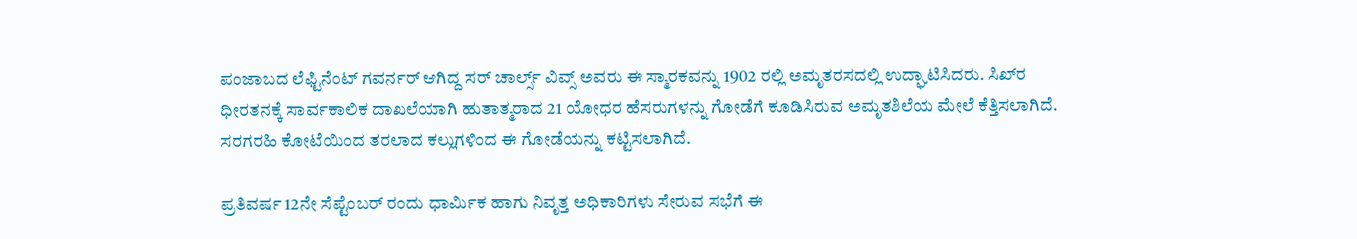ಪಂಜಾಬದ ಲೆಫ್ಟಿನೆಂಟ್ ಗವರ್ನರ್ ಆಗಿದ್ದ ಸರ್ ಚಾರ್ಲ್ಸ್ ವಿವ್ಸ್ ಅವರು ಈ ಸ್ಮಾರಕವನ್ನು 1902 ರಲ್ಲಿ ಅಮೃತರಸದಲ್ಲಿ ಉದ್ಘಾಟಿಸಿದರು. ಸಿಖ್‌ರ ಧೀರತನಕ್ಕೆ ಸಾರ್ವಕಾಲಿಕ ದಾಖಲೆಯಾಗಿ ಹುತಾತ್ಮರಾದ 21 ಯೋಧರ ಹೆಸರುಗಳನ್ನು ಗೋಡೆಗೆ ಕೂಡಿಸಿರುವ ಅಮೃತಶಿಲೆಯ ಮೇಲೆ ಕೆತ್ತಿಸಲಾಗಿದೆ. ಸರಗರಹಿ ಕೋಟೆಯಿಂದ ತರಲಾದ ಕಲ್ಲುಗಳಿಂದ ಈ ಗೋಡೆಯನ್ನು ಕಟ್ಟಿಸಲಾಗಿದೆ.

ಪ್ರತಿವರ್ಷ 12ನೇ ಸೆಪ್ಟೆಂಬರ್ ರಂದು ಧಾರ್ಮಿಕ ಹಾಗು ನಿವೃತ್ತ ಅಧಿಕಾರಿಗಳು ಸೇರುವ ಸಭೆಗೆ ಈ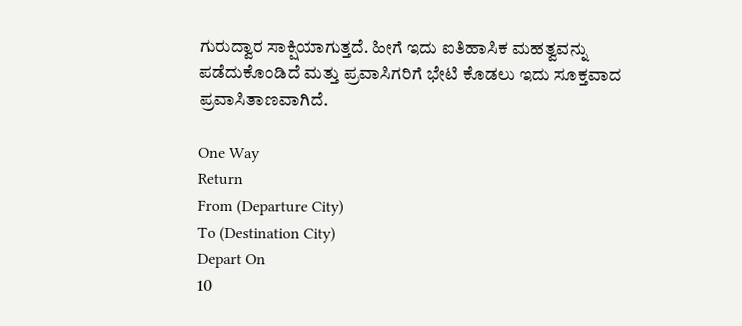ಗುರುದ್ವಾರ ಸಾಕ್ಷಿಯಾಗುತ್ತದೆ. ಹೀಗೆ ಇದು ಐತಿಹಾಸಿಕ ಮಹತ್ವವನ್ನು ಪಡೆದುಕೊಂಡಿದೆ ಮತ್ತು ಪ್ರವಾಸಿಗರಿಗೆ ಭೇಟಿ ಕೊಡಲು ಇದು ಸೂಕ್ತವಾದ ಪ್ರವಾಸಿತಾಣವಾಗಿದೆ.

One Way
Return
From (Departure City)
To (Destination City)
Depart On
10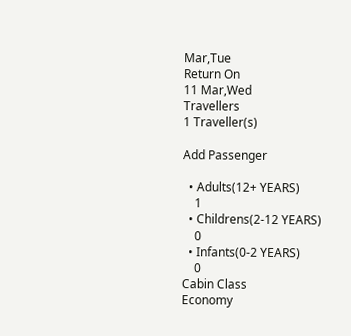Mar,Tue
Return On
11 Mar,Wed
Travellers
1 Traveller(s)

Add Passenger

  • Adults(12+ YEARS)
    1
  • Childrens(2-12 YEARS)
    0
  • Infants(0-2 YEARS)
    0
Cabin Class
Economy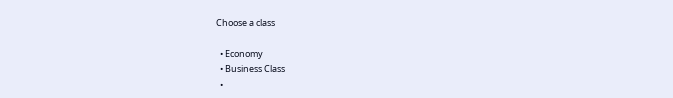Choose a class

  • Economy
  • Business Class
  •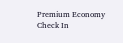Premium Economy
Check In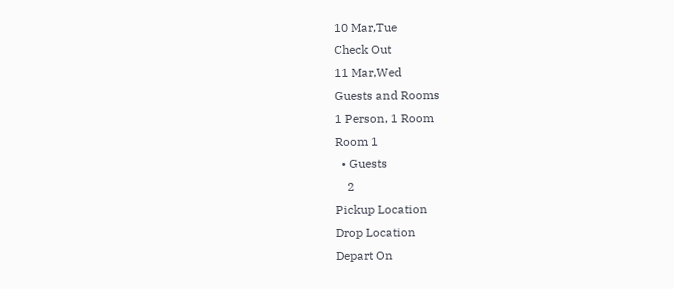10 Mar,Tue
Check Out
11 Mar,Wed
Guests and Rooms
1 Person, 1 Room
Room 1
  • Guests
    2
Pickup Location
Drop Location
Depart On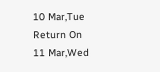10 Mar,Tue
Return On
11 Mar,Wed